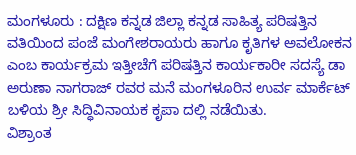ಮಂಗಳೂರು : ದಕ್ಷಿಣ ಕನ್ನಡ ಜಿಲ್ಲಾ ಕನ್ನಡ ಸಾಹಿತ್ಯ ಪರಿಷತ್ತಿನ ವತಿಯಿಂದ ಪಂಜೆ ಮಂಗೇಶರಾಯರು ಹಾಗೂ ಕೃತಿಗಳ ಅವಲೋಕನ ಎಂಬ ಕಾರ್ಯಕ್ರಮ ಇತ್ತೀಚೆಗೆ ಪರಿಷತ್ತಿನ ಕಾರ್ಯಕಾರೀ ಸದಸ್ಯೆ ಡಾ ಅರುಣಾ ನಾಗರಾಜ್ ರವರ ಮನೆ ಮಂಗಳೂರಿನ ಉರ್ವ ಮಾರ್ಕೆಟ್ ಬಳಿಯ ಶ್ರೀ ಸಿದ್ಧಿವಿನಾಯಕ ಕೃಪಾ ದಲ್ಲಿ ನಡೆಯಿತು.
ವಿಶ್ರಾಂತ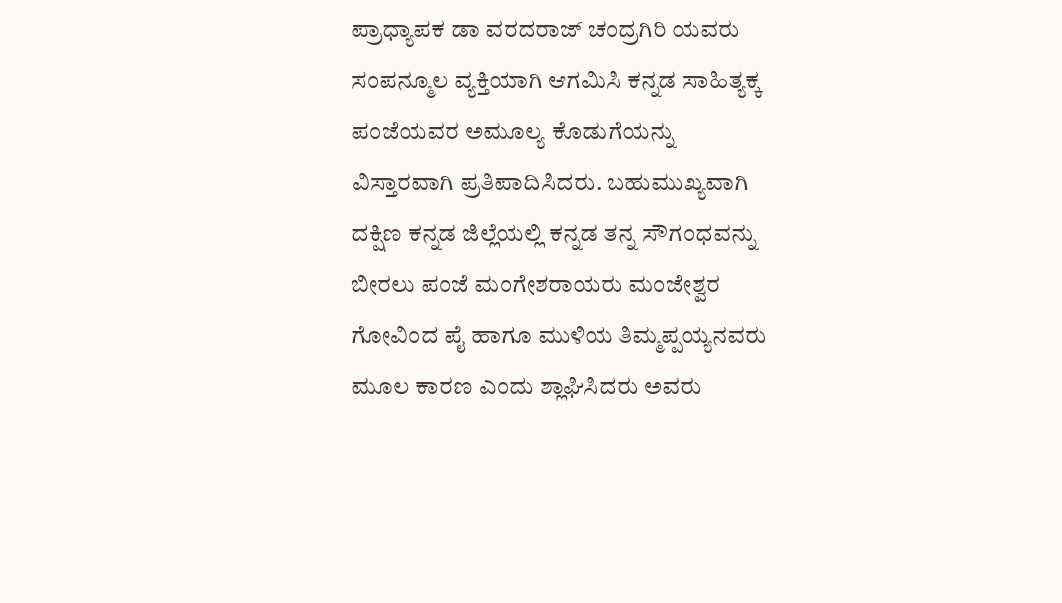ಪ್ರಾಧ್ಯಾಪಕ ಡಾ ವರದರಾಜ್ ಚಂದ್ರಗಿರಿ ಯವರು ಸಂಪನ್ಮೂಲ ವ್ಯಕ್ತಿಯಾಗಿ ಆಗಮಿಸಿ ಕನ್ನಡ ಸಾಹಿತ್ಯಕ್ಕ ಪಂಜೆಯವರ ಅಮೂಲ್ಯ ಕೊಡುಗೆಯನ್ನು ವಿಸ್ತಾರವಾಗಿ ಪ್ರತಿಪಾದಿಸಿದರು. ಬಹುಮುಖ್ಯವಾಗಿ ದಕ್ಷಿಣ ಕನ್ನಡ ಜಿಲ್ಲೆಯಲ್ಲಿ ಕನ್ನಡ ತನ್ನ ಸೌಗಂಧವನ್ನು ಬೀರಲು ಪಂಜೆ ಮಂಗೇಶರಾಯರು ಮಂಜೇಶ್ವರ ಗೋವಿಂದ ಪೈ ಹಾಗೂ ಮುಳಿಯ ತಿಮ್ಮಪ್ಪಯ್ಯನವರು ಮೂಲ ಕಾರಣ ಎಂದು ಶ್ಲಾಘಿಸಿದರು ಅವರು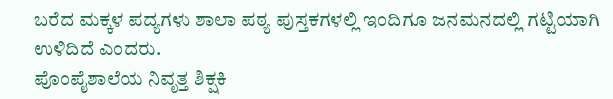ಬರೆದ ಮಕ್ಕಳ ಪದ್ಯಗಳು ಶಾಲಾ ಪಠ್ಯ ಪುಸ್ತಕಗಳಲ್ಲಿ ಇಂದಿಗೂ ಜನಮನದಲ್ಲಿ ಗಟ್ಟಿಯಾಗಿ ಉಳಿದಿದೆ ಎಂದರು.
ಪೊಂಪೈಶಾಲೆಯ ನಿವೃತ್ತ ಶಿಕ್ಷಕಿ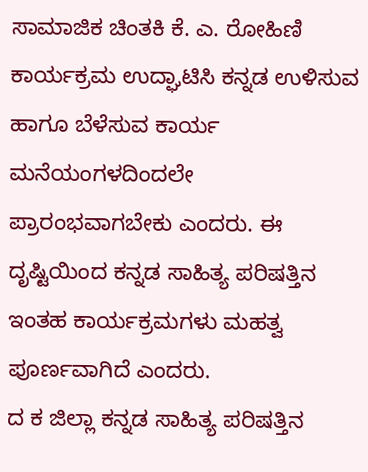ಸಾಮಾಜಿಕ ಚಿಂತಕಿ ಕೆ. ಎ. ರೋಹಿಣಿ ಕಾರ್ಯಕ್ರಮ ಉದ್ಘಾಟಿಸಿ ಕನ್ನಡ ಉಳಿಸುವ ಹಾಗೂ ಬೆಳೆಸುವ ಕಾರ್ಯ ಮನೆಯಂಗಳದಿಂದಲೇ ಪ್ರಾರಂಭವಾಗಬೇಕು ಎಂದರು. ಈ ದೃಷ್ಟಿಯಿಂದ ಕನ್ನಡ ಸಾಹಿತ್ಯ ಪರಿಷತ್ತಿನ ಇಂತಹ ಕಾರ್ಯಕ್ರಮಗಳು ಮಹತ್ವ ಪೂರ್ಣವಾಗಿದೆ ಎಂದರು.
ದ ಕ ಜಿಲ್ಲಾ ಕನ್ನಡ ಸಾಹಿತ್ಯ ಪರಿಷತ್ತಿನ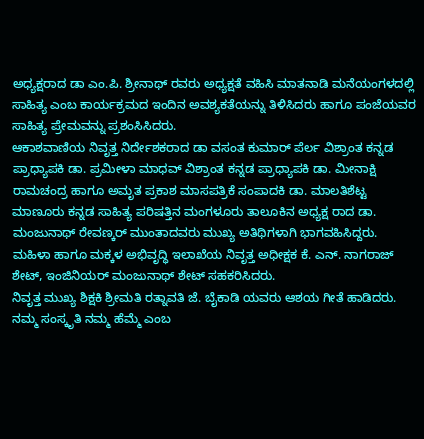ಅಧ್ಯಕ್ಷರಾದ ಡಾ ಎಂ.ಪಿ. ಶ್ರೀನಾಥ್ ರವರು ಅಧ್ಯಕ್ಷತೆ ವಹಿಸಿ ಮಾತನಾಡಿ ಮನೆಯಂಗಳದಲ್ಲಿ ಸಾಹಿತ್ಯ ಎಂಬ ಕಾರ್ಯಕ್ರಮದ ಇಂದಿನ ಅವಶ್ಯಕತೆಯನ್ನು ತಿಳಿಸಿದರು ಹಾಗೂ ಪಂಜೆಯವರ ಸಾಹಿತ್ಯ ಪ್ರೇಮವನ್ನು ಪ್ರಶಂಸಿಸಿದರು.
ಆಕಾಶವಾಣಿಯ ನಿವೃತ್ತ ನಿರ್ದೇಶಕರಾದ ಡಾ ವಸಂತ ಕುಮಾರ್ ಪೆರ್ಲ ವಿಶ್ರಾಂತ ಕನ್ನಡ ಪ್ರಾಧ್ಯಾಪಕಿ ಡಾ. ಪ್ರಮೀಳಾ ಮಾಧವ್ ವಿಶ್ರಾಂತ ಕನ್ನಡ ಪ್ರಾಧ್ಯಾಪಕಿ ಡಾ. ಮೀನಾಕ್ಷಿ ರಾಮಚಂದ್ರ ಹಾಗೂ ಅಮೃತ ಪ್ರಕಾಶ ಮಾಸಪತ್ರಿಕೆ ಸಂಪಾದಕಿ ಡಾ. ಮಾಲತಿಶೆಟ್ಟ ಮಾಣೂರು ಕನ್ನಡ ಸಾಹಿತ್ಯ ಪರಿಷತ್ತಿನ ಮಂಗಳೂರು ತಾಲೂಕಿನ ಅಧ್ಯಕ್ಷ ರಾದ ಡಾ. ಮಂಜುನಾಥ್ ರೇವಣ್ಕರ್ ಮುಂತಾದವರು ಮುಖ್ಯ ಅತಿಥಿಗಳಾಗಿ ಭಾಗವಹಿಸಿದ್ದರು.
ಮಹಿಳಾ ಹಾಗೂ ಮಕ್ಕಳ ಅಭಿವೃದ್ಧಿ ಇಲಾಖೆಯ ನಿವೃತ್ತ ಅಧೀಕ್ಷಕ ಕೆ. ಎನ್. ನಾಗರಾಜ್ ಶೇಟ್, ಇಂಜಿನಿಯರ್ ಮಂಜುನಾಥ್ ಶೇಟ್ ಸಹಕರಿಸಿದರು.
ನಿವೃತ್ತ ಮುಖ್ಯ ಶಿಕ್ಷಕಿ ಶ್ರೀಮತಿ ರತ್ನಾವತಿ ಜೆ. ಬೈಕಾಡಿ ಯವರು ಆಶಯ ಗೀತೆ ಹಾಡಿದರು.
ನಮ್ಮ ಸಂಸ್ಕೃತಿ ನಮ್ಮ ಹೆಮ್ಮೆ ಎಂಬ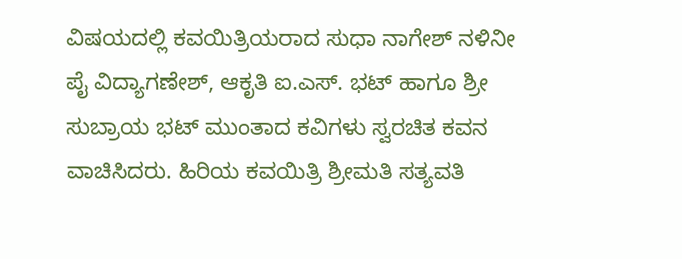ವಿಷಯದಲ್ಲಿ ಕವಯಿತ್ರಿಯರಾದ ಸುಧಾ ನಾಗೇಶ್ ನಳಿನೀ ಪೈ ವಿದ್ಯಾಗಣೇಶ್, ಆಕೃತಿ ಐ.ಎಸ್. ಭಟ್ ಹಾಗೂ ಶ್ರೀ ಸುಬ್ರಾಯ ಭಟ್ ಮುಂತಾದ ಕವಿಗಳು ಸ್ವರಚಿತ ಕವನ ವಾಚಿಸಿದರು. ಹಿರಿಯ ಕವಯಿತ್ರಿ ಶ್ರೀಮತಿ ಸತ್ಯವತಿ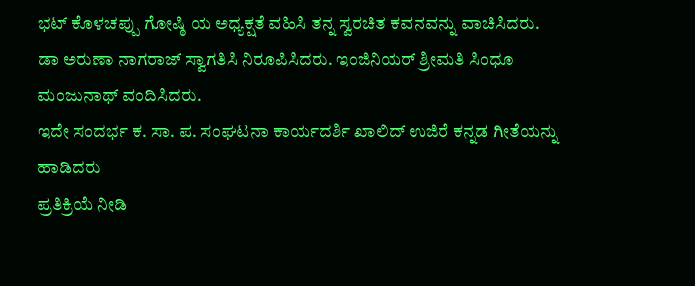ಭಟ್ ಕೊಳಚಪ್ಪು ಗೋಷ್ಠಿ ಯ ಅಧ್ಯಕ್ಷತೆ ವಹಿಸಿ ತನ್ನ ಸ್ವರಚಿತ ಕವನವನ್ನು ವಾಚಿಸಿದರು.
ಡಾ ಅರುಣಾ ನಾಗರಾಜ್ ಸ್ವಾಗತಿಸಿ ನಿರೂಪಿಸಿದರು. ಇಂಜಿನಿಯರ್ ಶ್ರೀಮತಿ ಸಿಂಧೂ ಮಂಜುನಾಥ್ ವಂದಿಸಿದರು.
ಇದೇ ಸಂದರ್ಭ ಕ. ಸಾ. ಪ. ಸಂಘಟನಾ ಕಾರ್ಯದರ್ಶಿ ಖಾಲಿದ್ ಉಜಿರೆ ಕನ್ನಡ ಗೀತೆಯನ್ನು ಹಾಡಿದರು
ಪ್ರತಿಕ್ರಿಯೆ ನೀಡಿ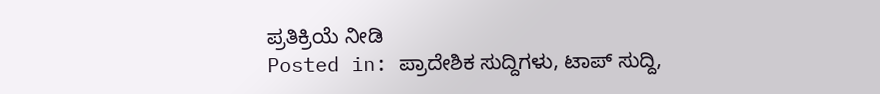ಪ್ರತಿಕ್ರಿಯೆ ನೀಡಿ
Posted in: ಪ್ರಾದೇಶಿಕ ಸುದ್ದಿಗಳು, ಟಾಪ್ ಸುದ್ದಿ,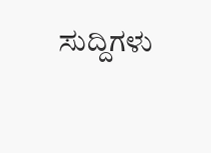ಸುದ್ದಿಗಳು